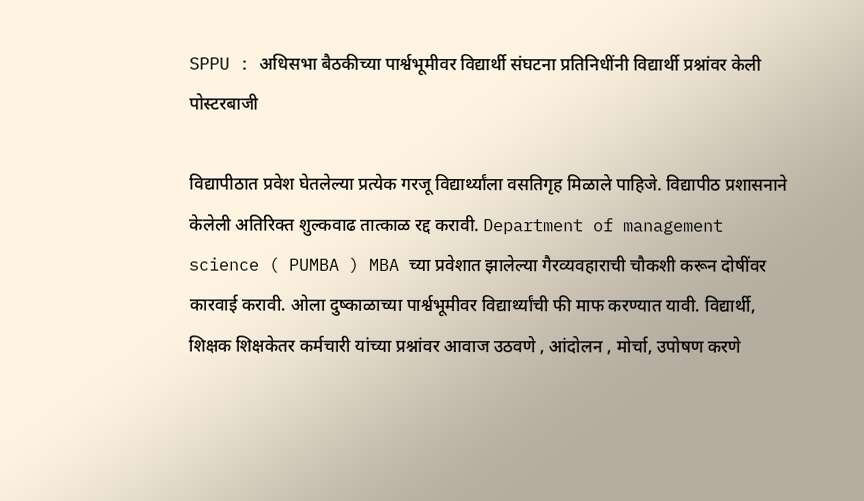SPPU : अधिसभा बैठकीच्या पार्श्वभूमीवर विद्यार्थी संघटना प्रतिनिधींनी विद्यार्थी प्रश्नांवर केली पोस्टरबाजी

विद्यापीठात प्रवेश घेतलेल्या प्रत्येक गरजू विद्यार्थ्यांला वसतिगृह मिळाले पाहिजे. विद्यापीठ प्रशासनाने केलेली अतिरिक्त शुल्कवाढ तात्काळ रद्द करावी. Department of management science ( PUMBA ) MBA च्या प्रवेशात झालेल्या गैरव्यवहाराची चौकशी करून दोषींवर कारवाई करावी. ओला दुष्काळाच्या पार्श्वभूमीवर विद्यार्थ्यांची फी माफ करण्यात यावी. विद्यार्थी, शिक्षक शिक्षकेतर कर्मचारी यांच्या प्रश्नांवर आवाज उठवणे , आंदोलन , मोर्चा, उपोषण करणे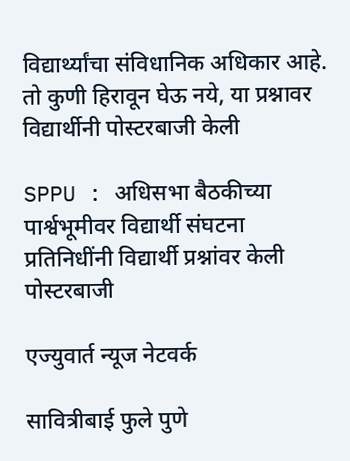विद्यार्थ्यांचा संविधानिक अधिकार आहे. तो कुणी हिरावून घेऊ नये, या प्रश्नावर विद्यार्थीनी पोस्टरबाजी केली

SPPU : अधिसभा बैठकीच्या पार्श्वभूमीवर विद्यार्थी संघटना प्रतिनिधींनी विद्यार्थी प्रश्नांवर केली पोस्टरबाजी

एज्युवार्त न्यूज नेटवर्क

सावित्रीबाई फुले पुणे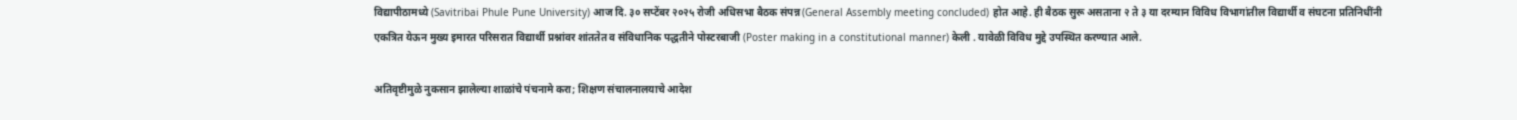विद्यापीठामध्ये (Savitribai Phule Pune University) आज दि. ३० सप्टेंबर २०२५ रोजी अधिसभा बैठक संपन्न (General Assembly meeting concluded) होत आहे. ही बैठक सुरू असताना २ ते ३ या दरम्यान विविध विभागांतील विद्यार्थी व संघटना प्रतिनिधींनी एकत्रित येऊन मुख्य इमारत परिसरात विद्यार्थी प्रश्नांवर शांततेत व संविधानिक पद्धतीने पोस्टरबाजी (Poster making in a constitutional manner) केली . यावेळी विविध मुद्दे उपस्थित करण्यात आले.

अतिवृष्टीमुळे नुकसान झालेल्या शाळांचे पंचनामे करा; शिक्षण संचालनालयाचे आदेश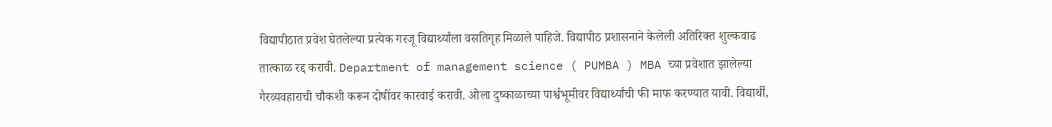विद्यापीठात प्रवेश घेतलेल्या प्रत्येक गरजू विद्यार्थ्यांला वसतिगृह मिळाले पाहिजे. विद्यापीठ प्रशासनाने केलेली अतिरिक्त शुल्कवाढ तात्काळ रद्द करावी. Department of management science ( PUMBA ) MBA च्या प्रवेशात झालेल्या गैरव्यवहाराची चौकशी करून दोषींवर कारवाई करावी. ओला दुष्काळाच्या पार्श्वभूमीवर विद्यार्थ्यांची फी माफ करण्यात यावी. विद्यार्थी,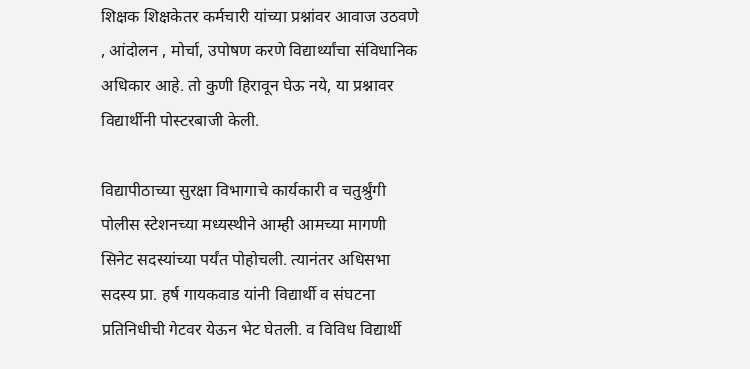शिक्षक शिक्षकेतर कर्मचारी यांच्या प्रश्नांवर आवाज उठवणे , आंदोलन , मोर्चा, उपोषण करणे विद्यार्थ्यांचा संविधानिक अधिकार आहे. तो कुणी हिरावून घेऊ नये, या प्रश्नावर विद्यार्थीनी पोस्टरबाजी केली.

विद्यापीठाच्या सुरक्षा विभागाचे कार्यकारी व चतुर्श्रुंगी पोलीस स्टेशनच्या मध्यस्थीने आम्ही आमच्या मागणी सिनेट सदस्यांच्या पर्यंत पोहोचली. त्यानंतर अधिसभा सदस्य प्रा. हर्ष गायकवाड यांनी विद्यार्थी व संघटना प्रतिनिधीची गेटवर येऊन भेट घेतली. व विविध विद्यार्थी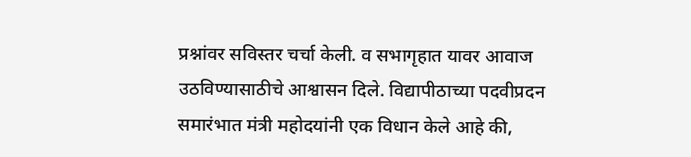प्रश्नांवर सविस्तर चर्चा केली. व सभागृहात यावर आवाज उठविण्यासाठीचे आश्वासन दिले. विद्यापीठाच्या पदवीप्रदन समारंभात मंत्री महोदयांनी एक विधान केले आहे की,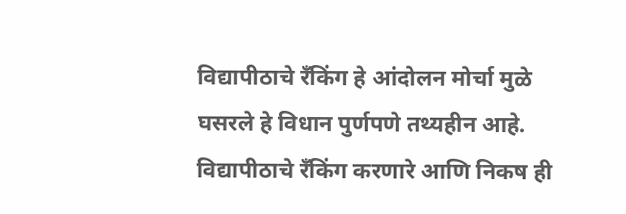विद्यापीठाचे रँकिंग हे आंदोलन मोर्चा मुळे घसरले हे विधान पुर्णपणे तथ्यहीन आहे. विद्यापीठाचे रँकिंग करणारे आणि निकष ही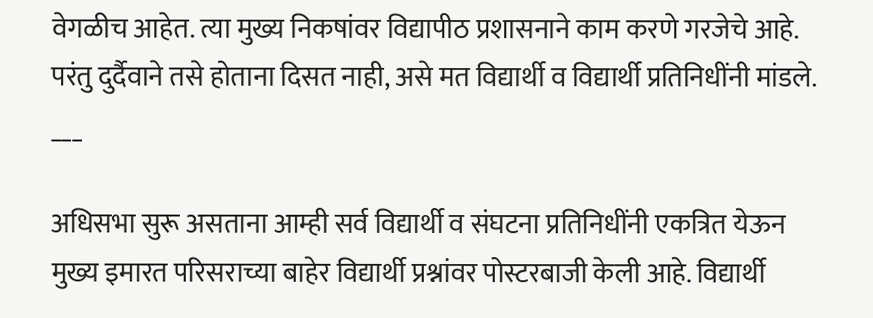वेगळीच आहेत. त्या मुख्य निकषांवर विद्यापीठ प्रशासनाने काम करणे गरजेचे आहे. परंतु दुर्दैवाने तसे होताना दिसत नाही, असे मत विद्यार्थी व विद्यार्थी प्रतिनिधींनी मांडले.
___

अधिसभा सुरू असताना आम्ही सर्व विद्यार्थी व संघटना प्रतिनिधींनी एकत्रित येऊन मुख्य इमारत परिसराच्या बाहेर विद्यार्थी प्रश्नांवर पोस्टरबाजी केली आहे. विद्यार्थी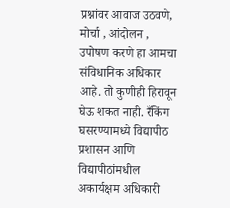प्रश्नांवर आवाज उठवणे, मोर्चा , आंदोलन , उपोषण करणे हा आमचा संविधानिक अधिकार आहे. तो कुणीही हिरावून घेऊ शकत नाही. रँकिंग घसरण्यामध्ये विद्यापीठ प्रशासन आणि विद्यापीठांमधील अकार्यक्षम अधिकारी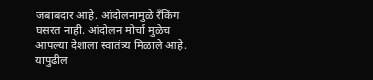जबाबदार आहे. आंदोलनामुळे रँकिंग घसरत नाही. आंदोलन मोर्चा मुळेच आपल्या देशाला स्वातंत्र्य मिळाले आहे. यापुढील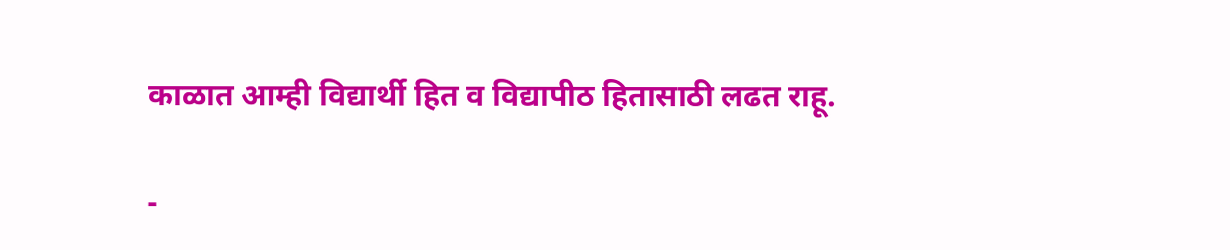काळात आम्ही विद्यार्थी हित व विद्यापीठ हितासाठी लढत राहू.

-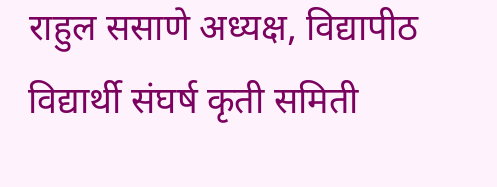राहुल ससाणे अध्यक्ष, विद्यापीठ विद्यार्थी संघर्ष कृती समिती